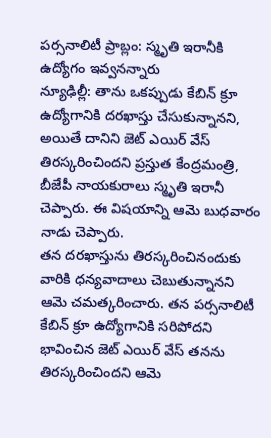పర్సనాలిటీ ప్రాబ్లం: స్మృతి ఇరానీకి ఉద్యోగం ఇవ్వనన్నారు
న్యూఢిల్లీ: తాను ఒకప్పుడు కేబిన్ క్రూ ఉద్యోగానికి దరఖాస్తు చేసుకున్నానని, అయితే దానిని జెట్ ఎయిర్ వేస్ తిరస్కరించిందని ప్రస్తుత కేంద్రమంత్రి, బీజేపీ నాయకురాలు స్మృతి ఇరానీ చెప్పారు. ఈ విషయాన్ని ఆమె బుధవారం నాడు చెప్పారు.
తన దరఖాస్తును తిరస్కరించినందుకు వారికి ధన్యవాదాలు చెబుతున్నానని ఆమె చమత్కరించారు. తన పర్సనాలిటీ కేబిన్ క్రూ ఉద్యోగానికి సరిపోదని భావించిన జెట్ ఎయిర్ వేస్ తనను తిరస్కరించిందని ఆమె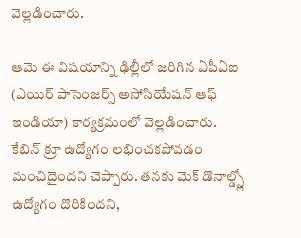వెల్లడించారు.

ఆమె ఈ విషయాన్ని ఢిల్లీలో జరిగిన ఏపీఏఐ (ఎయిర్ పాసెంజర్స్ అసోసియేషన్ ఆఫ్ ఇండియా) కార్యక్రమంలో వెల్లడించారు. కేబిన్ క్రూ ఉద్యోగం లభించకపోవడం మంచిదైందని చెప్పారు. తనకు మెక్ డొనాల్డ్స్లో ఉద్యోగం దొరికిందని,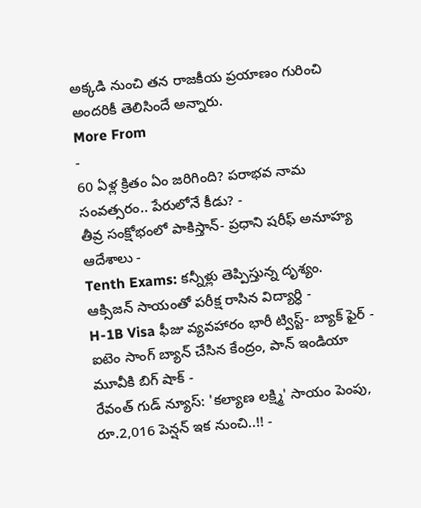అక్కడి నుంచి తన రాజకీయ ప్రయాణం గురించి అందరికీ తెలిసిందే అన్నారు.
More From
-
60 ఏళ్ల క్రితం ఏం జరిగింది? పరాభవ నామ సంవత్సరం.. పేరులోనే కీడు? -
తీవ్ర సంక్షోభంలో పాకిస్తాన్- ప్రధాని షరీఫ్ అనూహ్య ఆదేశాలు -
Tenth Exams: కన్నీళ్లు తెప్పిస్తున్న దృశ్యం. ఆక్సిజన్ సాయంతో పరీక్ష రాసిన విద్యార్ధి -
H-1B Visa ఫీజు వ్యవహారం భారీ ట్విస్ట్- బ్యాక్ ఫైర్ -
ఐటెం సాంగ్ బ్యాన్ చేసిన కేంద్రం, పాన్ ఇండియా మూవీకి బిగ్ షాక్ -
రేవంత్ గుడ్ న్యూస్: 'కల్యాణ లక్ష్మి' సాయం పెంపు, రూ.2,016 పెన్షన్ ఇక నుంచి..!! -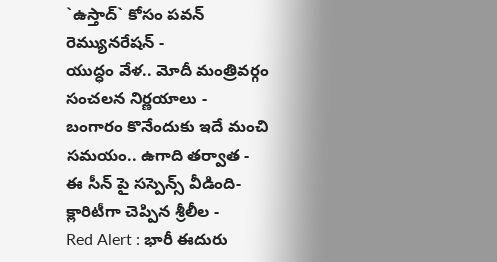`ఉస్తాద్` కోసం పవన్ రెమ్యునరేషన్ -
యుద్ధం వేళ.. మోదీ మంత్రివర్గం సంచలన నిర్ణయాలు -
బంగారం కొనేందుకు ఇదే మంచి సమయం.. ఉగాది తర్వాత -
ఈ సీన్ పై సస్పెన్స్ వీడింది- క్లారిటీగా చెప్పిన శ్రీలీల -
Red Alert : భారీ ఈదురు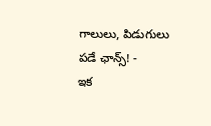గాలులు, పిడుగులు పడే ఛాన్స్! -
ఇక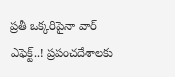ప్రతీ ఒక్కరిపైనా వార్ ఎఫెక్ట్..! ప్రపంచదేశాలకు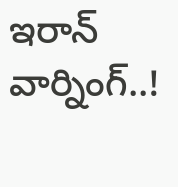ఇరాన్ వార్నింగ్..!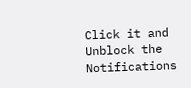Click it and Unblock the Notifications